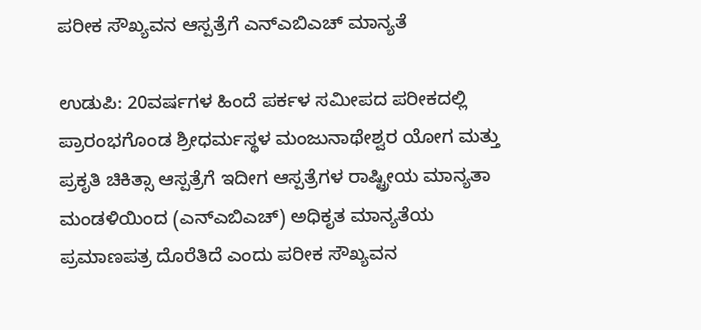ಪರೀಕ ಸೌಖ್ಯವನ ಆಸ್ಪತ್ರೆಗೆ ಎನ್ಎಬಿಎಚ್ ಮಾನ್ಯತೆ

ಉಡುಪಿ: 20ವರ್ಷಗಳ ಹಿಂದೆ ಪರ್ಕಳ ಸಮೀಪದ ಪರೀಕದಲ್ಲಿ ಪ್ರಾರಂಭಗೊಂಡ ಶ್ರೀಧರ್ಮಸ್ಥಳ ಮಂಜುನಾಥೇಶ್ವರ ಯೋಗ ಮತ್ತು ಪ್ರಕೃತಿ ಚಿಕಿತ್ಸಾ ಆಸ್ಪತ್ರೆಗೆ ಇದೀಗ ಆಸ್ಪತ್ರೆಗಳ ರಾಷ್ಟ್ರೀಯ ಮಾನ್ಯತಾ ಮಂಡಳಿಯಿಂದ (ಎನ್ಎಬಿಎಚ್) ಅಧಿಕೃತ ಮಾನ್ಯತೆಯ ಪ್ರಮಾಣಪತ್ರ ದೊರೆತಿದೆ ಎಂದು ಪರೀಕ ಸೌಖ್ಯವನ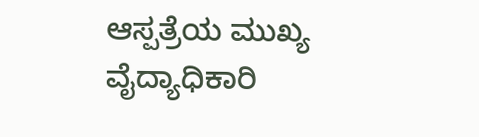ಆಸ್ಪತ್ರೆಯ ಮುಖ್ಯ ವೈದ್ಯಾಧಿಕಾರಿ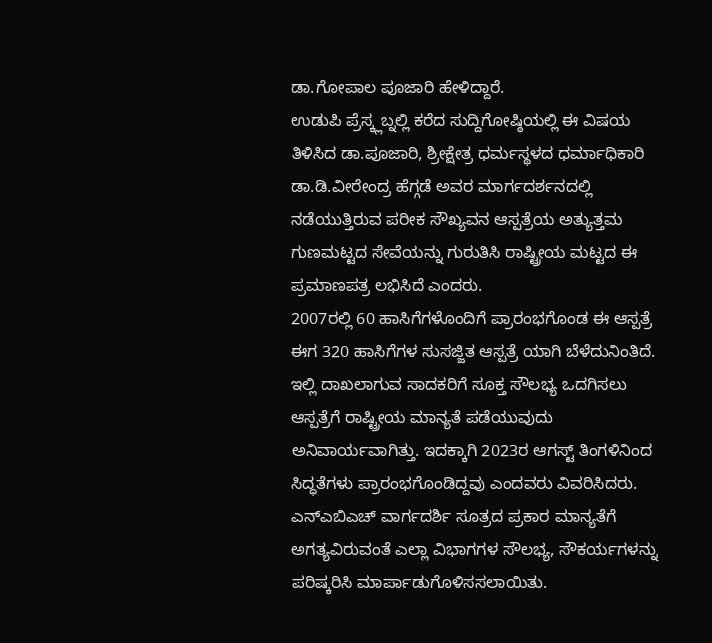ಡಾ.ಗೋಪಾಲ ಪೂಜಾರಿ ಹೇಳಿದ್ದಾರೆ.
ಉಡುಪಿ ಪ್ರೆಸ್ಕ್ಲಬ್ನಲ್ಲಿ ಕರೆದ ಸುದ್ದಿಗೋಷ್ಠಿಯಲ್ಲಿ ಈ ವಿಷಯ ತಿಳಿಸಿದ ಡಾ.ಪೂಜಾರಿ, ಶ್ರೀಕ್ಷೇತ್ರ ಧರ್ಮಸ್ಥಳದ ಧರ್ಮಾಧಿಕಾರಿ ಡಾ.ಡಿ.ವೀರೇಂದ್ರ ಹೆಗ್ಗಡೆ ಅವರ ಮಾರ್ಗದರ್ಶನದಲ್ಲಿ ನಡೆಯುತ್ತಿರುವ ಪರೀಕ ಸೌಖ್ಯವನ ಆಸ್ಪತ್ರೆಯ ಅತ್ಯುತ್ತಮ ಗುಣಮಟ್ಟದ ಸೇವೆಯನ್ನು ಗುರುತಿಸಿ ರಾಷ್ಟ್ರೀಯ ಮಟ್ಟದ ಈ ಪ್ರಮಾಣಪತ್ರ ಲಭಿಸಿದೆ ಎಂದರು.
2007ರಲ್ಲಿ 60 ಹಾಸಿಗೆಗಳೊಂದಿಗೆ ಪ್ರಾರಂಭಗೊಂಡ ಈ ಆಸ್ಪತ್ರೆ ಈಗ 320 ಹಾಸಿಗೆಗಳ ಸುಸಜ್ಜಿತ ಆಸ್ಪತ್ರೆ ಯಾಗಿ ಬೆಳೆದುನಿಂತಿದೆ. ಇಲ್ಲಿ ದಾಖಲಾಗುವ ಸಾದಕರಿಗೆ ಸೂಕ್ತ ಸೌಲಭ್ಯ ಒದಗಿಸಲು ಆಸ್ಪತ್ರೆಗೆ ರಾಷ್ಟ್ರೀಯ ಮಾನ್ಯತೆ ಪಡೆಯುವುದು ಅನಿವಾರ್ಯವಾಗಿತ್ತು. ಇದಕ್ಕಾಗಿ 2023ರ ಆಗಸ್ಟ್ ತಿಂಗಳಿನಿಂದ ಸಿದ್ಧತೆಗಳು ಪ್ರಾರಂಭಗೊಂಡಿದ್ದವು ಎಂದವರು ವಿವರಿಸಿದರು.
ಎನ್ಎಬಿಎಚ್ ವಾರ್ಗದರ್ಶಿ ಸೂತ್ರದ ಪ್ರಕಾರ ಮಾನ್ಯತೆಗೆ ಅಗತ್ಯವಿರುವಂತೆ ಎಲ್ಲಾ ವಿಭಾಗಗಳ ಸೌಲಭ್ಯ, ಸೌಕರ್ಯಗಳನ್ನು ಪರಿಷ್ಕರಿಸಿ ಮಾರ್ಪಾಡುಗೊಳಿಸಸಲಾಯಿತು.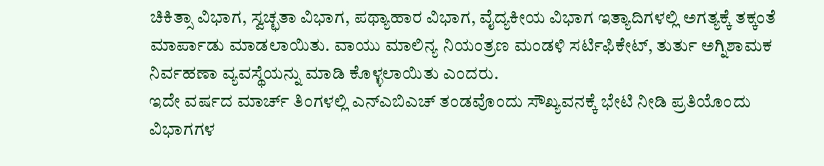ಚಿಕಿತ್ಸಾ ವಿಭಾಗ, ಸ್ವಚ್ಛತಾ ವಿಭಾಗ, ಪಥ್ಯಾಹಾರ ವಿಭಾಗ, ವೈದ್ಯಕೀಯ ವಿಭಾಗ ಇತ್ಯಾದಿಗಳಲ್ಲಿ ಅಗತ್ಯಕ್ಕೆ ತಕ್ಕಂತೆ ಮಾರ್ಪಾಡು ಮಾಡಲಾಯಿತು. ವಾಯು ಮಾಲಿನ್ಯ ನಿಯಂತ್ರಣ ಮಂಡಳಿ ಸರ್ಟಿಫಿಕೇಟ್, ತುರ್ತು ಅಗ್ನಿಶಾಮಕ ನಿರ್ವಹಣಾ ವ್ಯವಸ್ಥೆಯನ್ನು ಮಾಡಿ ಕೊಳ್ಳಲಾಯಿತು ಎಂದರು.
ಇದೇ ವರ್ಷದ ಮಾರ್ಚ್ ತಿಂಗಳಲ್ಲಿ ಎನ್ಎಬಿಎಚ್ ತಂಡವೊಂದು ಸೌಖ್ಯವನಕ್ಕೆ ಭೇಟಿ ನೀಡಿ ಪ್ರತಿಯೊಂದು ವಿಭಾಗಗಳ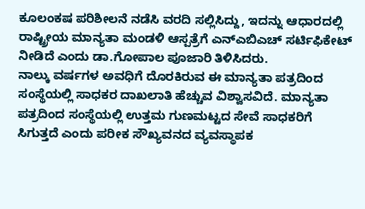ಕೂಲಂಕಷ ಪರಿಶೀಲನೆ ನಡೆಸಿ ವರದಿ ಸಲ್ಲಿಸಿದ್ದು, ಇದನ್ನು ಆಧಾರದಲ್ಲಿ ರಾಷ್ಟ್ರೀಯ ಮಾನ್ಯತಾ ಮಂಡಳಿ ಆಸ್ಪತ್ರೆಗೆ ಎನ್ಎಬಿಎಚ್ ಸರ್ಟಿಫಿಕೇಟ್ ನೀಡಿದೆ ಎಂದು ಡಾ.ಗೋಪಾಲ ಪೂಜಾರಿ ತಿಳಿಸಿದರು.
ನಾಲ್ಕು ವರ್ಷಗಳ ಅವಧಿಗೆ ದೊರಕಿರುವ ಈ ಮಾನ್ಯತಾ ಪತ್ರದಿಂದ ಸಂಸ್ಥೆಯಲ್ಲಿ ಸಾಧಕರ ದಾಖಲಾತಿ ಹೆಚ್ಚುವ ವಿಶ್ವಾಸವಿದೆ. ಮಾನ್ಯತಾ ಪತ್ರದಿಂದ ಸಂಸ್ಥೆಯಲ್ಲಿ ಉತ್ತಮ ಗುಣಮಟ್ಟದ ಸೇವೆ ಸಾಧಕರಿಗೆ ಸಿಗುತ್ತದೆ ಎಂದು ಪರೀಕ ಸೌಖ್ಯವನದ ವ್ಯವಸ್ಥಾಪಕ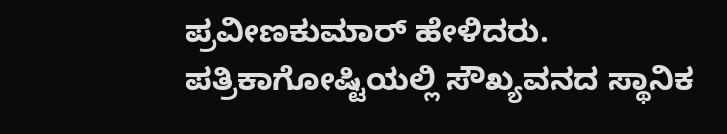ಪ್ರವೀಣಕುಮಾರ್ ಹೇಳಿದರು.
ಪತ್ರಿಕಾಗೋಷ್ಟಿಯಲ್ಲಿ ಸೌಖ್ಯವನದ ಸ್ಥಾನಿಕ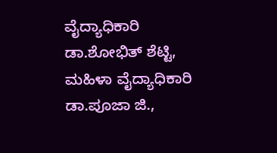ವೈದ್ಯಾಧಿಕಾರಿ ಡಾ.ಶೋಭಿತ್ ಶೆಟ್ಟಿ, ಮಹಿಳಾ ವೈದ್ಯಾಧಿಕಾರಿ ಡಾ.ಪೂಜಾ ಜಿ.,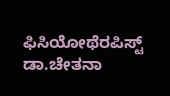ಫಿಸಿಯೋಥೆರಪಿಸ್ಟ್ ಡಾ.ಚೇತನಾ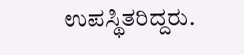ಉಪಸ್ಥಿತರಿದ್ದರು.